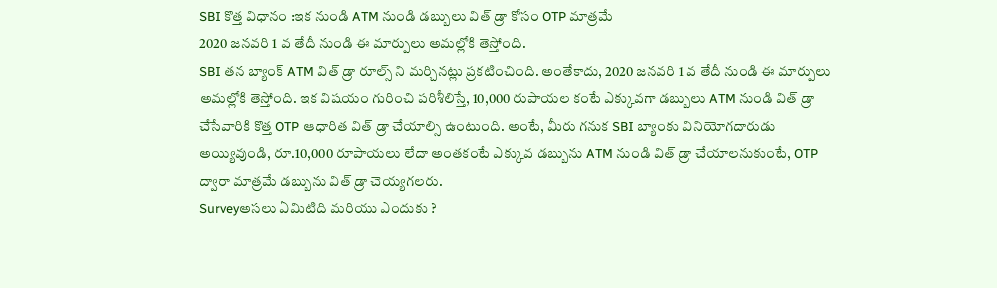SBI కొత్త విధానం :ఇక నుండి ATM నుండి డబ్బులు విత్ డ్రా కోసం OTP మాత్రమే
2020 జనవరి 1 వ తేదీ నుండి ఈ మార్పులు అమల్లోకి తెస్తోంది.
SBI తన బ్యాంక్ ATM విత్ డ్రా రూల్స్ ని మర్చినట్లు ప్రకటించింది. అంతేకాదు, 2020 జనవరి 1 వ తేదీ నుండి ఈ మార్పులు అమల్లోకి తెస్తోంది. ఇక విషయం గురించి పరిశీలిస్తే, 10,000 రుపాయల కంటే ఎక్కువగా డబ్బులు ATM నుండి విత్ డ్రా చేసేవారికి కొత్త OTP ఆధారిత విత్ డ్రా చేయాల్సి ఉంటుంది. అంటే, మీరు గనుక SBI బ్యాంకు వినియోగదారుడు అయ్యివుండి, రూ.10,000 రూపాయలు లేదా అంతకంటే ఎక్కువ డబ్బును ATM నుండి విత్ డ్రా చేయాలనుకుంటే, OTP ద్వారా మాత్రమే డబ్బును విత్ డ్రా చెయ్యగలరు.
Surveyఅసలు ఏమిటిది మరియు ఎందుకు ?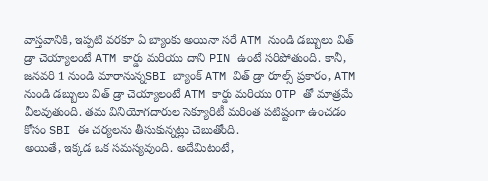వాస్తవానికి, ఇప్పటి వరకూ ఏ బ్యాంకు అయినా సరే ATM నుండి డబ్బులు విత్ డ్రా చెయ్యాలంటే ATM కార్డు మరియు దాని PIN ఉంటే సరిపోతుంది. కానీ, జనవరి 1 నుండి మారానున్నSBI బ్యాంక్ ATM విత్ డ్రా రూల్స్ ప్రకారం, ATM నుండి డబ్బులు విత్ డ్రా చెయ్యాలంటే ATM కార్డు మరియు OTP తో మాత్రమే వీలవుతుంది. తమ వినియోగదారుల సెక్యూరిటీ మరింత పటిష్టంగా ఉంచడం కోసం SBI ఈ చర్యలను తీసుకున్నట్లు చెబుతోంది.
అయితే, ఇక్కడ ఒక సమస్యవుంది. అదేమిటంటే,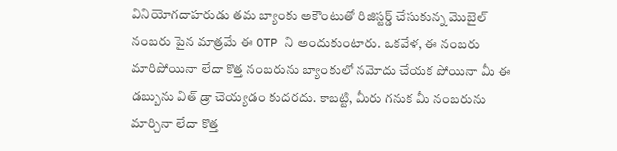వినియోగదాహరుడు తమ బ్యాంకు అకౌంటుతో రిజిస్టర్డ్ చేసుకున్న మొబైల్ నంబరు పైన మాత్రమే ఈ OTP ని అందుకుంటారు. ఒకవేళ, ఈ నంబరు మారిపోయినా లేదా కొత్త నంబరును బ్యాంకులో నమోదు చేయక పోయినా మీ ఈ డబ్బును విత్ డ్రా చెయ్యడం కుదరదు. కాబట్టి, మీరు గనుక మీ నంబరును మార్చినా లేదా కొత్త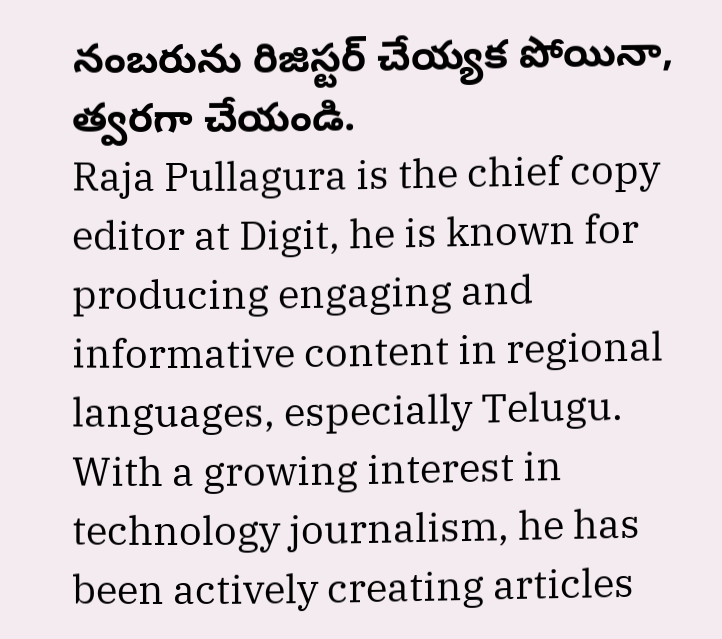నంబరును రిజిస్టర్ చేయ్యక పోయినా, త్వరగా చేయండి.
Raja Pullagura is the chief copy editor at Digit, he is known for producing engaging and informative content in regional languages, especially Telugu. With a growing interest in technology journalism, he has been actively creating articles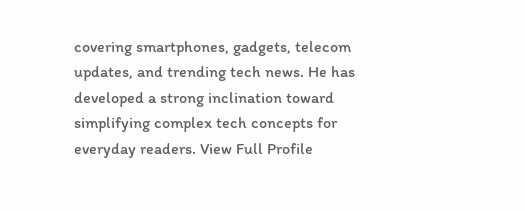covering smartphones, gadgets, telecom updates, and trending tech news. He has developed a strong inclination toward simplifying complex tech concepts for everyday readers. View Full Profile